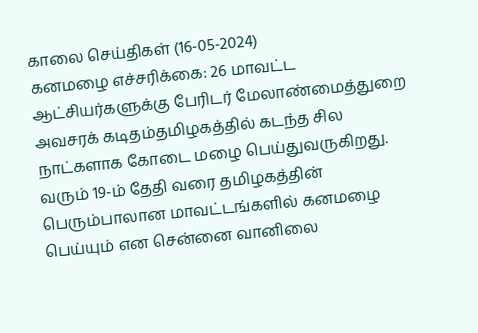காலை செய்திகள் (16-05-2024)
கனமழை எச்சரிக்கை: 26 மாவட்ட ஆட்சியர்களுக்கு பேரிடர் மேலாண்மைத்துறை அவசரக் கடிதம்தமிழகத்தில் கடந்த சில நாட்களாக கோடை மழை பெய்துவருகிறது. வரும் 19-ம் தேதி வரை தமிழகத்தின் பெரும்பாலான மாவட்டங்களில் கனமழை பெய்யும் என சென்னை வானிலை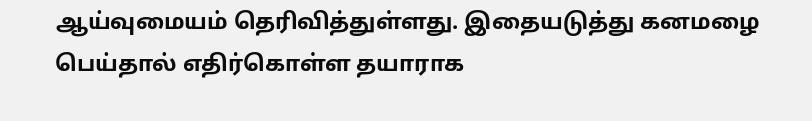ஆய்வுமையம் தெரிவித்துள்ளது. இதையடுத்து கனமழை பெய்தால் எதிர்கொள்ள தயாராக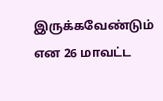இருக்கவேண்டும் என 26 மாவட்ட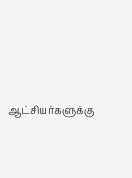ஆட்சியர்களுக்கு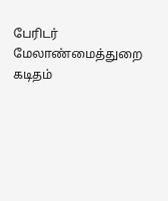பேரிடர் மேலாண்மைத்துறை கடிதம்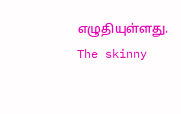எழுதியுள்ளது.
The skinny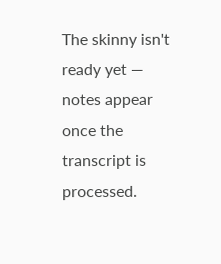The skinny isn't ready yet — notes appear once the transcript is processed.